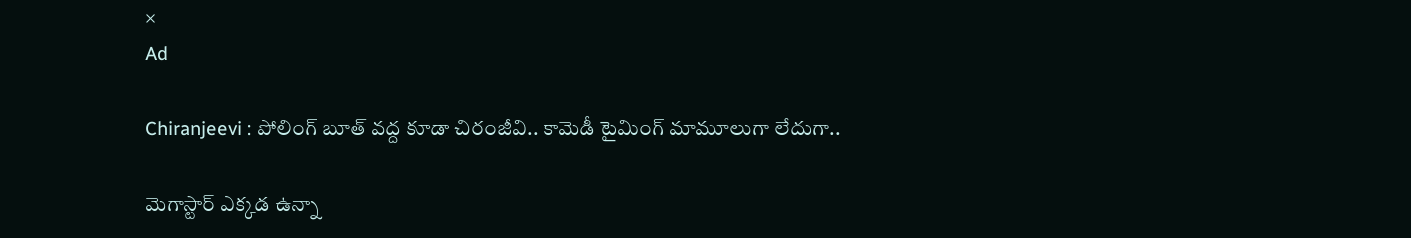×
Ad

Chiranjeevi : పోలింగ్ బూత్ వద్ద కూడా చిరంజీవి.. కామెడీ టైమింగ్ మామూలుగా లేదుగా..

మెగాస్టార్ ఎక్కడ ఉన్నా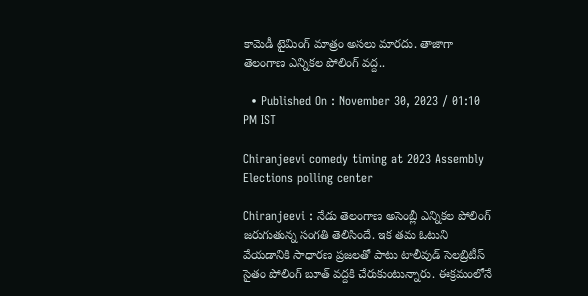కామెడీ టైమింగ్ మాత్రం అసలు మారదు. తాజాగా తెలంగాణ ఎన్నికల పోలింగ్ వద్ద..

  • Published On : November 30, 2023 / 01:10 PM IST

Chiranjeevi comedy timing at 2023 Assembly Elections polling center

Chiranjeevi : నేడు తెలంగాణ అసెంబ్లీ ఎన్నికల పోలింగ్ జరుగుతున్న సంగతి తెలిసిందే. ఇక తమ ఓటుని వేయడానికి సాధారణ ప్రజలతో పాటు టాలీవుడ్ సెలబ్రిటీస్ సైతం పోలింగ్ బూత్ వద్దకి చేరుకుంటున్నారు. ఈక్రమంలోనే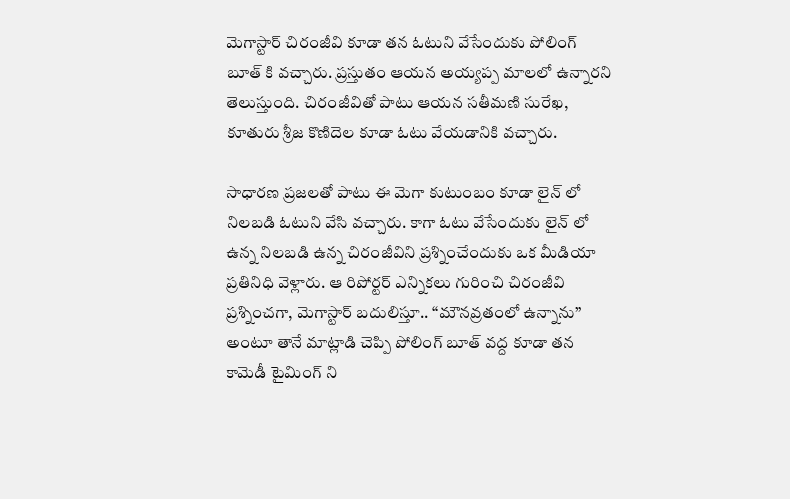మెగాస్టార్ చిరంజీవి కూడా తన ఓటుని వేసేందుకు పోలింగ్ బూత్ కి వచ్చారు. ప్రస్తుతం ఆయన అయ్యప్ప మాలలో ఉన్నారని తెలుస్తుంది. చిరంజీవితో పాటు ఆయన సతీమణి సురేఖ, కూతురు శ్రీజ కొణిదెల కూడా ఓటు వేయడానికి వచ్చారు.

సాధారణ ప్రజలతో పాటు ఈ మెగా కుటుంబం కూడా లైన్ లో నిలబడి ఓటుని వేసి వచ్చారు. కాగా ఓటు వేసేందుకు లైన్ లో ఉన్న నిలబడి ఉన్న చిరంజీవిని ప్రశ్నించేందుకు ఒక మీడియా ప్రతినిధి వెళ్లారు. ఆ రిపోర్టర్ ఎన్నికలు గురించి చిరంజీవి ప్రశ్నించగా, మెగాస్టార్ బదులిస్తూ.. “మౌనవ్రతంలో ఉన్నాను” అంటూ తానే మాట్లాడి చెప్పి పోలింగ్ బూత్ వద్ద కూడా తన కామెడీ టైమింగ్ ని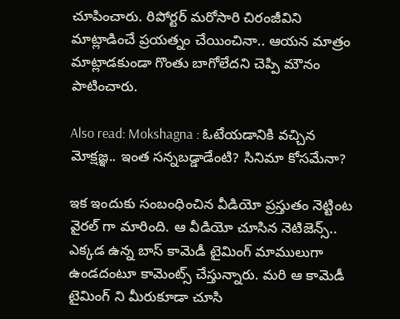చూపించారు. రిపోర్టర్ మరోసారి చిరంజీవిని మాట్లాడించే ప్రయత్నం చేయించినా.. ఆయన మాత్రం మాట్లాడకుండా గొంతు బాగోలేదని చెప్పి మౌనం పాటించారు.

Also read: Mokshagna : ఓటేయడానికి వచ్చిన మోక్షజ్ఞ.. ఇంత సన్నబడ్డాడేంటి? సినిమా కోసమేనా?

ఇక ఇందుకు సంబంధించిన వీడియో ప్రస్తుతం నెట్టింట వైరల్ గా మారింది. ఆ వీడియో చూసిన నెటిజెన్స్.. ఎక్కడ ఉన్న బాస్ కామెడీ టైమింగ్ మాములుగా ఉండదంటూ కామెంట్స్ చేస్తున్నారు. మరి ఆ కామెడీ టైమింగ్ ని మీరుకూడా చూసి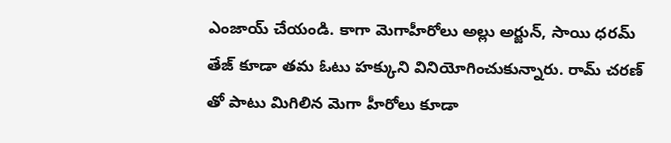ఎంజాయ్ చేయండి. కాగా మెగాహీరోలు అల్లు అర్జున్, సాయి ధరమ్ తేజ్ కూడా తమ ఓటు హక్కుని వినియోగించుకున్నారు. రామ్ చరణ్ తో పాటు మిగిలిన మెగా హీరోలు కూడా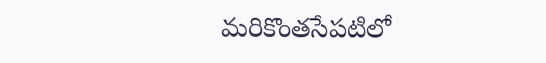మరికొంతసేపటిలో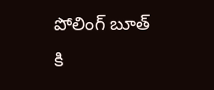పోలింగ్ బూత్ కి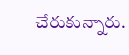చేరుకున్నారు.